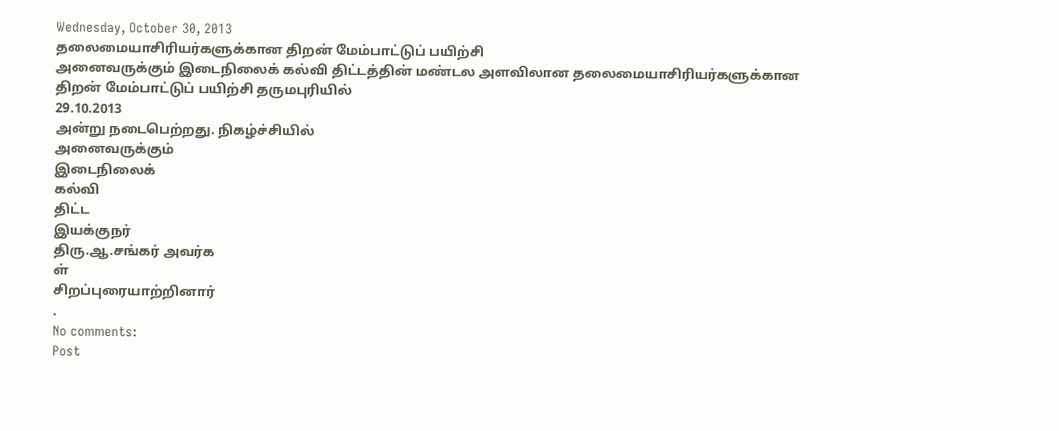Wednesday, October 30, 2013
தலைமையாசிரியர்களுக்கான திறன் மேம்பாட்டுப் பயிற்சி
அனைவருக்கும் இடைநிலைக் கல்வி திட்டத்தின் மண்டல அளவிலான தலைமையாசிரியர்களுக்கான திறன் மேம்பாட்டுப் பயிற்சி தருமபுரியில்
29.10.2013
அன்று நடைபெற்றது. நிகழ்ச்சியில்
அனைவருக்கும்
இடைநிலைக்
கல்வி
திட்ட
இயக்குநர்
திரு.ஆ.சங்கர் அவர்க
ள்
சிறப்புரையாற்றினார்
.
No comments:
Post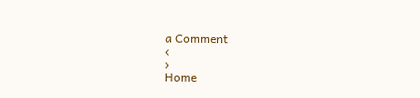a Comment
‹
›
Home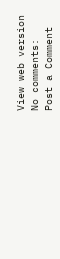View web version
No comments:
Post a Comment